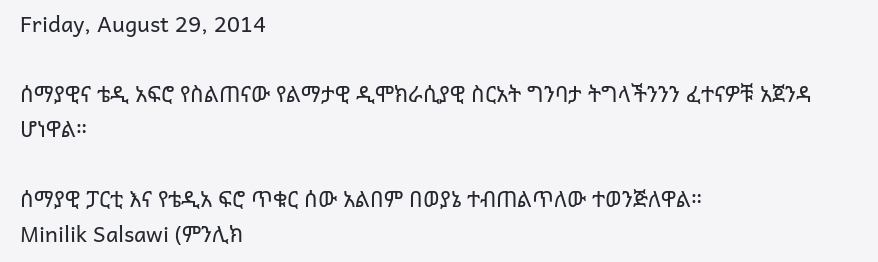Friday, August 29, 2014

ሰማያዊና ቴዲ አፍሮ የስልጠናው የልማታዊ ዲሞክራሲያዊ ስርአት ግንባታ ትግላችንንን ፈተናዎቹ አጀንዳ ሆነዋል።

ሰማያዊ ፓርቲ እና የቴዲአ ፍሮ ጥቁር ሰው አልበም በወያኔ ተብጠልጥለው ተወንጅለዋል።
Minilik Salsawi (ምንሊክ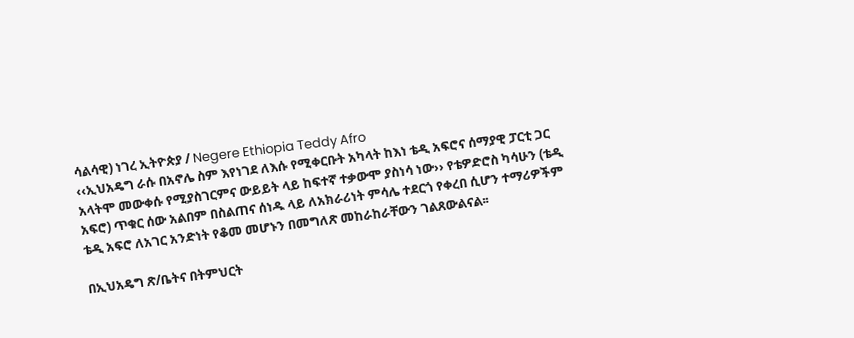ሳልሳዊ) ነገረ ኢትዮጵያ / Negere Ethiopia Teddy Afro
‹‹ኢህአዴግ ራሱ በአኖሌ ስም እየነገደ ለእሱ የሚቀርቡት አካላት ከእነ ቴዲ አፍሮና ሰማያዊ ፓርቲ ጋር አላትሞ መውቀሱ የሚያስገርምና ውይይት ላይ ከፍተኛ ተቃውሞ ያስነሳ ነው›› የቴዎድሮስ ካሳሁን (ቴዲ አፍሮ) ጥቁር ሰው አልበም በስልጠና ሰነዱ ላይ ለአክራሪነት ምሳሌ ተደርጎ የቀረበ ሲሆን ተማሪዎችም ቴዲ አፍሮ ለአገር አንድነት የቆመ መሆኑን በመግለጽ መከራከራቸውን ገልጸውልናል፡፡

በኢህአዴግ ጽ/ቤትና በትምህርት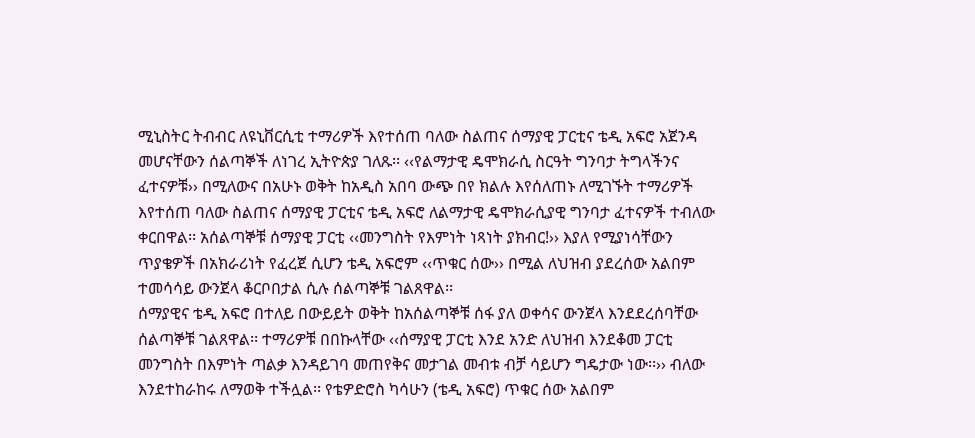ሚኒስትር ትብብር ለዩኒቨርሲቲ ተማሪዎች እየተሰጠ ባለው ስልጠና ሰማያዊ ፓርቲና ቴዲ አፍሮ አጀንዳ መሆናቸውን ሰልጣኞች ለነገረ ኢትዮጵያ ገለጹ፡፡ ‹‹የልማታዊ ዴሞክራሲ ስርዓት ግንባታ ትግላችንና ፈተናዎቹ›› በሚለውና በአሁኑ ወቅት ከአዲስ አበባ ውጭ በየ ክልሉ እየሰለጠኑ ለሚገኙት ተማሪዎች እየተሰጠ ባለው ስልጠና ሰማያዊ ፓርቲና ቴዲ አፍሮ ለልማታዊ ዴሞክራሲያዊ ግንባታ ፈተናዎች ተብለው ቀርበዋል፡፡ አሰልጣኞቹ ሰማያዊ ፓርቲ ‹‹መንግስት የእምነት ነጻነት ያክብር!›› እያለ የሚያነሳቸውን ጥያቄዎች በአክራሪነት የፈረጀ ሲሆን ቴዲ አፍሮም ‹‹ጥቁር ሰው›› በሚል ለህዝብ ያደረሰው አልበም ተመሳሳይ ውንጀላ ቆርቦበታል ሲሉ ሰልጣኞቹ ገልጸዋል፡፡
ሰማያዊና ቴዲ አፍሮ በተለይ በውይይት ወቅት ከአሰልጣኞቹ ሰፋ ያለ ወቀሳና ውንጀላ እንደደረሰባቸው ሰልጣኞቹ ገልጸዋል፡፡ ተማሪዎቹ በበኩላቸው ‹‹ሰማያዊ ፓርቲ እንደ አንድ ለህዝብ እንደቆመ ፓርቲ መንግስት በእምነት ጣልቃ እንዳይገባ መጠየቅና መታገል መብቱ ብቻ ሳይሆን ግዴታው ነው፡፡›› ብለው እንደተከራከሩ ለማወቅ ተችሏል፡፡ የቴዎድሮስ ካሳሁን (ቴዲ አፍሮ) ጥቁር ሰው አልበም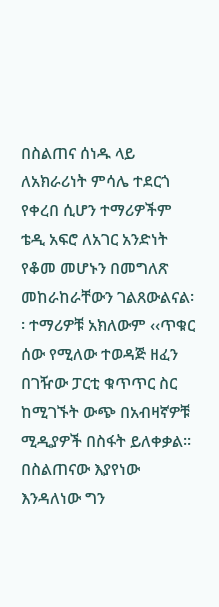በስልጠና ሰነዱ ላይ ለአክራሪነት ምሳሌ ተደርጎ የቀረበ ሲሆን ተማሪዎችም ቴዲ አፍሮ ለአገር አንድነት የቆመ መሆኑን በመግለጽ መከራከራቸውን ገልጸውልናል፡፡ ተማሪዎቹ አክለውም ‹‹ጥቁር ሰው የሚለው ተወዳጅ ዘፈን በገዥው ፓርቲ ቁጥጥር ስር ከሚገኙት ውጭ በአብዛኛዎቹ ሚዲያዎች በስፋት ይለቀቃል፡፡በስልጠናው እያየነው እንዳለነው ግን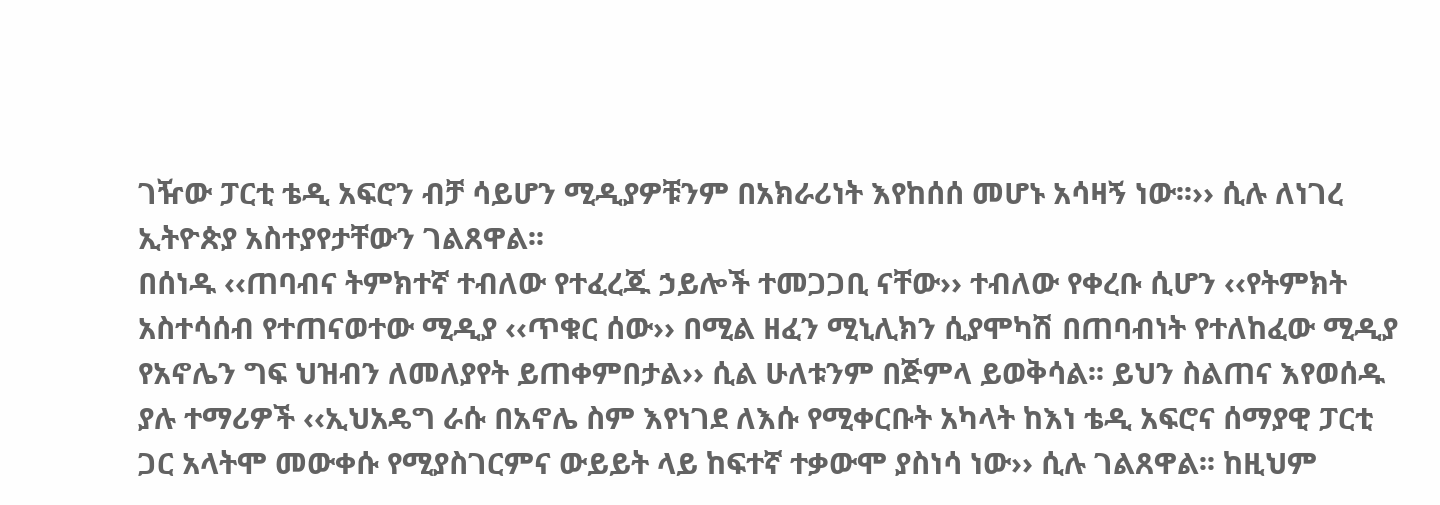ገዥው ፓርቲ ቴዲ አፍሮን ብቻ ሳይሆን ሚዲያዎቹንም በአክራሪነት እየከሰሰ መሆኑ አሳዛኝ ነው፡፡›› ሲሉ ለነገረ ኢትዮጵያ አስተያየታቸውን ገልጸዋል፡፡
በሰነዱ ‹‹ጠባብና ትምክተኛ ተብለው የተፈረጁ ኃይሎች ተመጋጋቢ ናቸው›› ተብለው የቀረቡ ሲሆን ‹‹የትምክት አስተሳሰብ የተጠናወተው ሚዲያ ‹‹ጥቁር ሰው›› በሚል ዘፈን ሚኒሊክን ሲያሞካሽ በጠባብነት የተለከፈው ሚዲያ የአኖሌን ግፍ ህዝብን ለመለያየት ይጠቀምበታል›› ሲል ሁለቱንም በጅምላ ይወቅሳል፡፡ ይህን ስልጠና እየወሰዱ ያሉ ተማሪዎች ‹‹ኢህአዴግ ራሱ በአኖሌ ስም እየነገደ ለእሱ የሚቀርቡት አካላት ከእነ ቴዲ አፍሮና ሰማያዊ ፓርቲ ጋር አላትሞ መውቀሱ የሚያስገርምና ውይይት ላይ ከፍተኛ ተቃውሞ ያስነሳ ነው›› ሲሉ ገልጸዋል፡፡ ከዚህም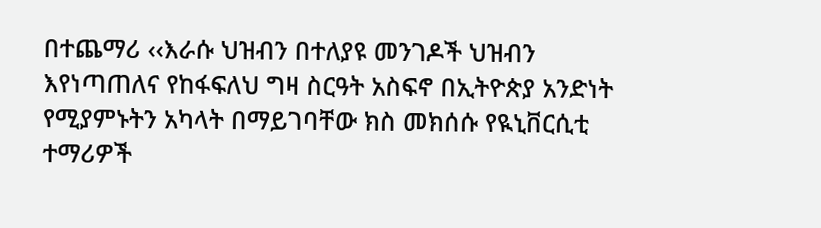በተጨማሪ ‹‹እራሱ ህዝብን በተለያዩ መንገዶች ህዝብን እየነጣጠለና የከፋፍለህ ግዛ ስርዓት አስፍኖ በኢትዮጵያ አንድነት የሚያምኑትን አካላት በማይገባቸው ክስ መክሰሱ የዪኒቨርሲቲ ተማሪዎች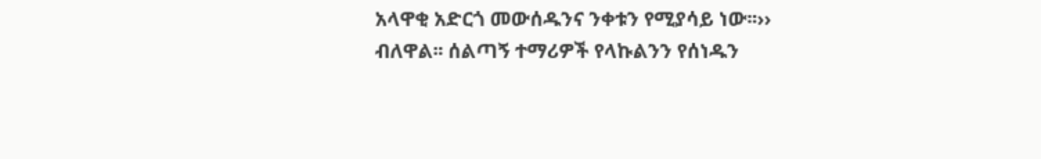አላዋቂ አድርጎ መውሰዱንና ንቀቱን የሚያሳይ ነው፡፡›› ብለዋል፡፡ ሰልጣኝ ተማሪዎች የላኩልንን የሰነዱን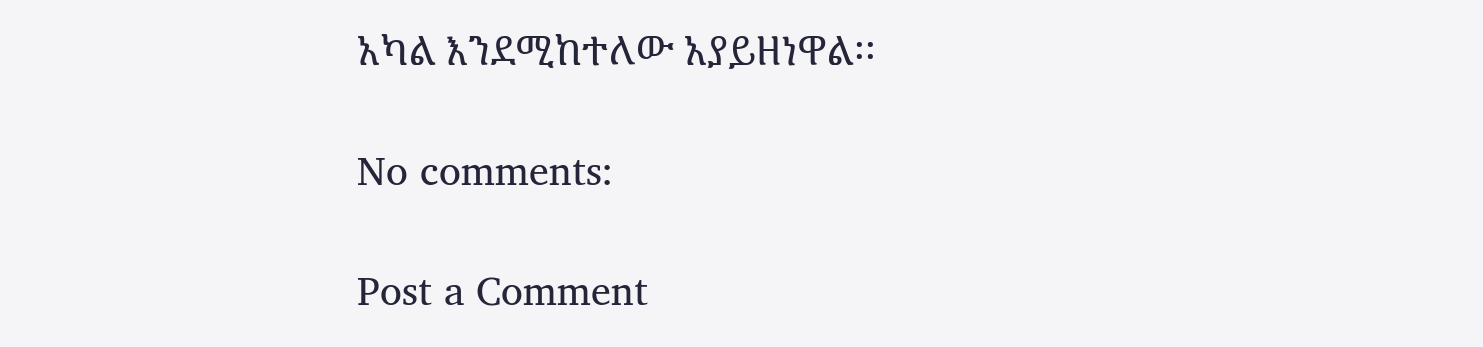አካል እንደሚከተለው አያይዘነዋል፡፡

No comments:

Post a Comment